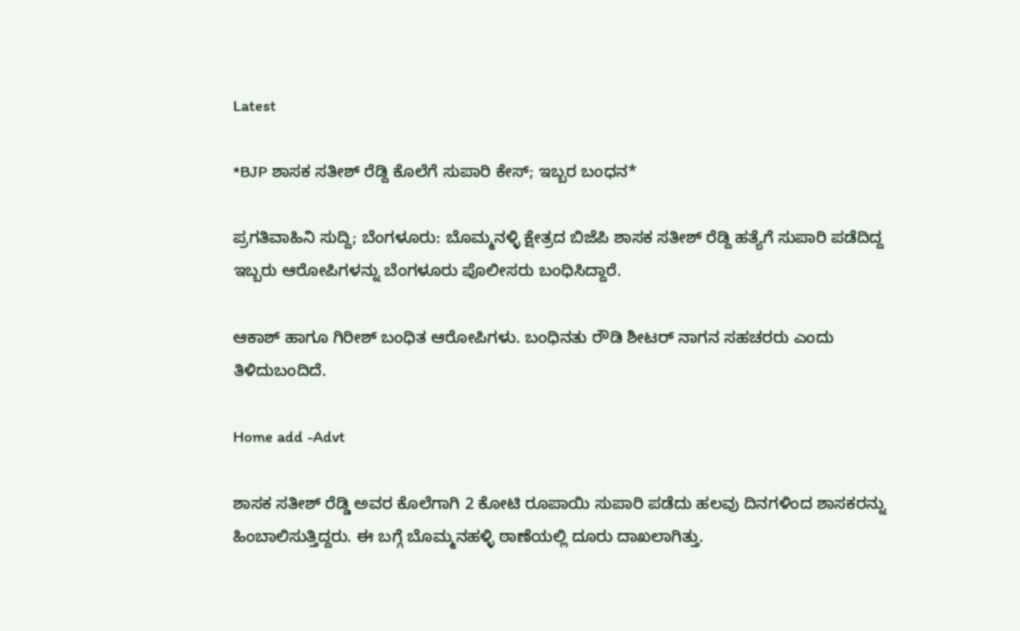Latest

*BJP ಶಾಸಕ ಸತೀಶ್ ರೆಡ್ದಿ ಕೊಲೆಗೆ ಸುಪಾರಿ ಕೇಸ್; ಇಬ್ಬರ ಬಂಧನ*

ಪ್ರಗತಿವಾಹಿನಿ ಸುದ್ದಿ; ಬೆಂಗಳೂರು: ಬೊಮ್ಮನಳ್ಳಿ ಕ್ಷೇತ್ರದ ಬಿಜೆಪಿ ಶಾಸಕ ಸತೀಶ್ ರೆಡ್ದಿ ಹತ್ಯೆಗೆ ಸುಪಾರಿ ಪಡೆದಿದ್ದ ಇಬ್ಬರು ಆರೋಪಿಗಳನ್ನು ಬೆಂಗಳೂರು ಪೊಲೀಸರು ಬಂಧಿಸಿದ್ದಾರೆ.

ಆಕಾಶ್ ಹಾಗೂ ಗಿರೀಶ್ ಬಂಧಿತ ಆರೋಪಿಗಳು. ಬಂಧಿನತು ರೌಡಿ ಶೀಟರ್ ನಾಗನ ಸಹಚರರು ಎಂದು ತಿಳಿದುಬಂದಿದೆ.

Home add -Advt

ಶಾಸಕ ಸತೀಶ್ ರೆಡ್ಡಿ ಅವರ ಕೊಲೆಗಾಗಿ 2 ಕೋಟಿ ರೂಪಾಯಿ ಸುಪಾರಿ ಪಡೆದು ಹಲವು ದಿನಗಳಿಂದ ಶಾಸಕರನ್ನು ಹಿಂಬಾಲಿಸುತ್ತಿದ್ದರು. ಈ ಬಗ್ಗೆ ಬೊಮ್ಮನಹಳ್ಳಿ ಠಾಣೆಯಲ್ಲಿ ದೂರು ದಾಖಲಾಗಿತ್ತು.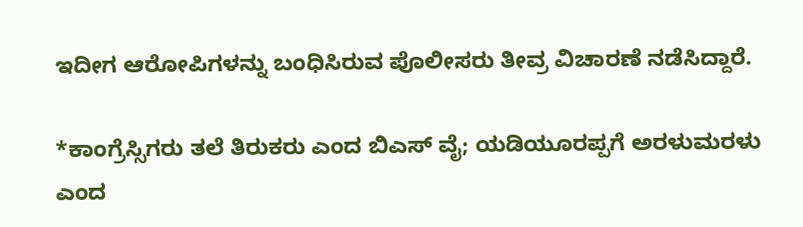ಇದೀಗ ಆರೋಪಿಗಳನ್ನು ಬಂಧಿಸಿರುವ ಪೊಲೀಸರು ತೀವ್ರ ವಿಚಾರಣೆ ನಡೆಸಿದ್ದಾರೆ.

*ಕಾಂಗ್ರೆಸ್ಸಿಗರು ತಲೆ ತಿರುಕರು ಎಂದ ಬಿಎಸ್ ವೈ; ಯಡಿಯೂರಪ್ಪಗೆ ಅರಳುಮರಳು ಎಂದ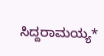ಸಿದ್ದರಾಮಯ್ಯ*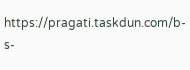https://pragati.taskdun.com/b-s-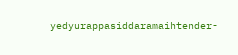yedyurappasiddaramaihtender-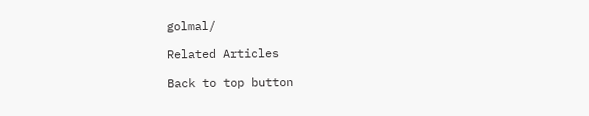golmal/

Related Articles

Back to top button